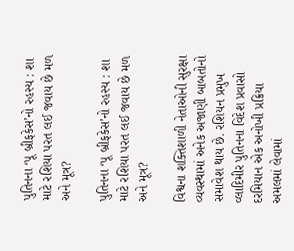પુતિનના ‘પૂ બ્રીફકેસ’નો રહસ્ય : શા માટે રશિયા પરત લઈ જવાય છે મળ અને મૂત્ર?

પુતિનના ‘પૂ બ્રીફકેસ’નો રહસ્ય : શા માટે રશિયા પરત લઈ જવાય છે મળ અને મૂત્ર?

વિશ્વના શક્તિશાળી નેતાઓની સુરક્ષા વ્યવસ્થામાં અનેક અજાણી બાબતોનો સમાવેશ થાય છે. રશિયન પ્રમુખ વ્લાદિમીર પુતિનના વિદેશ પ્રવાસો દરમિયાન એક અનોખી પ્રક્રિયા અમલમાં લેવામાં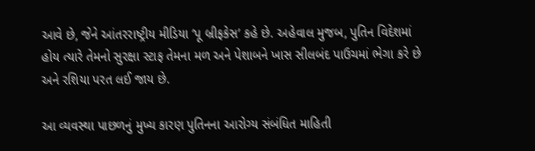આવે છે, જેને આંતરરાષ્ટ્રીય મીડિયા ‘પૂ બ્રીફકેસ’ કહે છે. અહેવાલ મુજબ, પુતિન વિદેશમાં હોય ત્યારે તેમનો સુરક્ષા સ્ટાફ તેમના મળ અને પેશાબને ખાસ સીલબંદ પાઉચમાં ભેગા કરે છે અને રશિયા પરત લઈ જાય છે.

આ વ્યવસ્થા પાછળનું મુખ્ય કારણ પુતિનના આરોગ્ય સંબંધિત માહિતી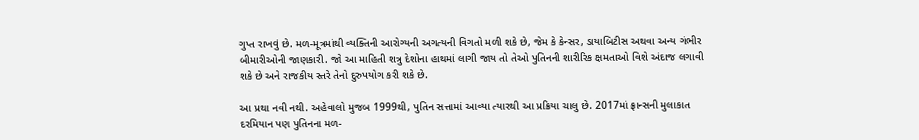ગુપ્ત રાખવું છે. મળ-મૂત્રમાંથી વ્યક્તિની આરોગ્યની અગત્યની વિગતો મળી શકે છે, જેમ કે કેન્સર, ડાયાબિટીસ અથવા અન્ય ગંભીર બીમારીઓની જાણકારી. જો આ માહિતી શત્રુ દેશોના હાથમાં લાગી જાય તો તેઓ પુતિનની શારીરિક ક્ષમતાઓ વિશે અંદાજ લગાવી શકે છે અને રાજકીય સ્તરે તેનો દુરુપયોગ કરી શકે છે.

આ પ્રથા નવી નથી. અહેવાલો મુજબ 1999થી, પુતિન સત્તામાં આવ્યા ત્યારથી આ પ્રક્રિયા ચાલુ છે. 2017માં ફ્રાન્સની મુલાકાત દરમિયાન પણ પુતિનના મળ-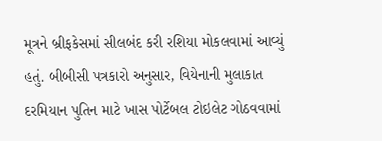મૂત્રને બ્રીફકેસમાં સીલબંદ કરી રશિયા મોકલવામાં આવ્યું હતું. બીબીસી પત્રકારો અનુસાર, વિયેનાની મુલાકાત દરમિયાન પુતિન માટે ખાસ પોર્ટેબલ ટોઇલેટ ગોઠવવામાં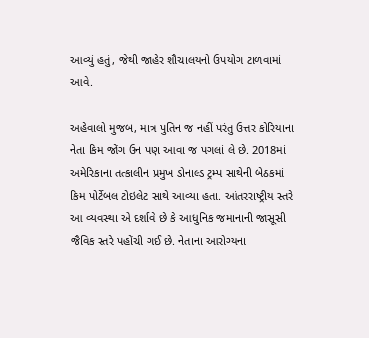આવ્યું હતું, જેથી જાહેર શૌચાલયનો ઉપયોગ ટાળવામાં આવે.

અહેવાલો મુજબ, માત્ર પુતિન જ નહીં પરંતુ ઉત્તર કોરિયાના નેતા કિમ જોંગ ઉન પણ આવા જ પગલાં લે છે. 2018માં અમેરિકાના તત્કાલીન પ્રમુખ ડોનાલ્ડ ટ્રમ્પ સાથેની બેઠકમાં કિમ પોર્ટેબલ ટોઇલેટ સાથે આવ્યા હતા. આંતરરાષ્ટ્રીય સ્તરે આ વ્યવસ્થા એ દર્શાવે છે કે આધુનિક જમાનાની જાસૂસી જૈવિક સ્તરે પહોંચી ગઈ છે. નેતાના આરોગ્યના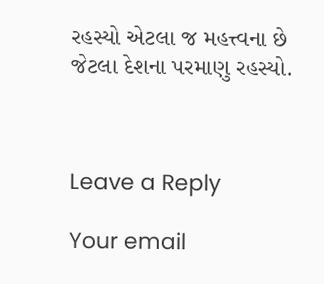રહસ્યો એટલા જ મહત્ત્વના છે જેટલા દેશના પરમાણુ રહસ્યો.



Leave a Reply

Your email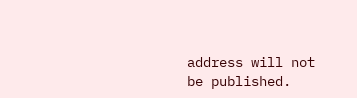address will not be published.